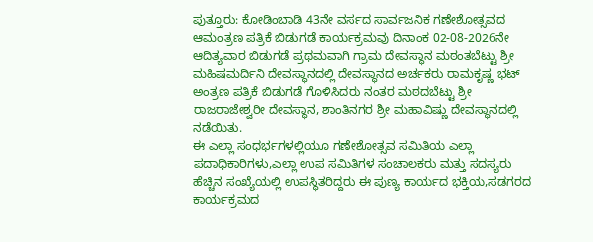ಪುತ್ತೂರು: ಕೋಡಿಂಬಾಡಿ 43ನೇ ವರ್ಸದ ಸಾರ್ವಜನಿಕ ಗಣೇಶೋತ್ಸವದ ಆಮಂತ್ರಣ ಪತ್ರಿಕೆ ಬಿಡುಗಡೆ ಕಾರ್ಯಕ್ರಮವು ದಿನಾಂಕ 02-08-2026ನೇ ಆದಿತ್ಯವಾರ ಬಿಡುಗಡೆ ಪ್ರಥಮವಾಗಿ ಗ್ರಾಮ ದೇವಸ್ಥಾನ ಮಠಂತಬೆಟ್ಟು ಶ್ರೀ ಮಹಿಷಮರ್ದಿನಿ ದೇವಸ್ಥಾನದಲ್ಲಿ ದೇವಸ್ಥಾನದ ಅರ್ಚಕರು ರಾಮಕೃಷ್ಣ ಭಟ್ ಅಂತ್ರಣ ಪತ್ರಿಕೆ ಬಿಡುಗಡೆ ಗೊಳಿಸಿದರು ನಂತರ ಮಠದಬೆಟ್ಟು ಶ್ರೀ ರಾಜರಾಜೇಶ್ವರೀ ದೇವಸ್ಥಾನ, ಶಾಂತಿನಗರ ಶ್ರೀ ಮಹಾವಿಷ್ಣು ದೇವಸ್ಥಾನದಲ್ಲಿ ನಡೆಯಿತು.
ಈ ಎಲ್ಲಾ ಸಂಧರ್ಭಗಳಲ್ಲಿಯೂ ಗಣೇಶೋತ್ಸವ ಸಮಿತಿಯ ಎಲ್ಲಾ ಪದಾಧಿಕಾರಿಗಳು,ಎಲ್ಲಾ ಉಪ ಸಮಿತಿಗಳ ಸಂಚಾಲಕರು ಮತ್ತು ಸದಸ್ಯರು ಹೆಚ್ಚಿನ ಸಂಖ್ಯೆಯಲ್ಲಿ ಉಪಸ್ಥಿತರಿದ್ದರು ಈ ಪುಣ್ಯ ಕಾರ್ಯದ ಭಕ್ತಿಯ,ಸಡಗರದ ಕಾರ್ಯಕ್ರಮದ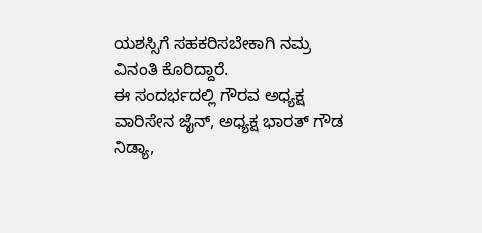ಯಶಸ್ಸಿಗೆ ಸಹಕರಿಸಬೇಕಾಗಿ ನಮ್ರ ವಿನಂತಿ ಕೊರಿದ್ದಾರೆ.
ಈ ಸಂದರ್ಭದಲ್ಲಿ ಗೌರವ ಅಧ್ಯಕ್ಷ ವಾರಿಸೇನ ಜೈನ್, ಅಧ್ಯಕ್ಷ ಭಾರತ್ ಗೌಡ ನಿಡ್ಯಾ,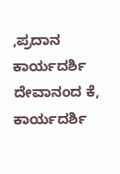,ಪ್ರದಾನ ಕಾರ್ಯದರ್ಶಿ ದೇವಾನಂದ ಕೆ, ಕಾರ್ಯದರ್ಶಿ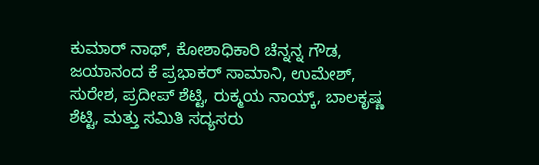ಕುಮಾರ್ ನಾಥ್, ಕೋಶಾಧಿಕಾರಿ ಚೆನ್ನನ್ನ ಗೌಡ, ಜಯಾನಂದ ಕೆ ಪ್ರಭಾಕರ್ ಸಾಮಾನಿ, ಉಮೇಶ್, ಸುರೇಶ, ಪ್ರದೀಪ್ ಶೆಟ್ಟಿ, ರುಕ್ಮಯ ನಾಯ್ಕ್, ಬಾಲಕೃಷ್ಣ ಶೆಟ್ಟಿ, ಮತ್ತು ಸಮಿತಿ ಸದ್ಯಸರು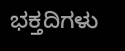ಭಕ್ತದಿಗಳು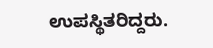ಉಪಸ್ಥಿತರಿದ್ದರು.